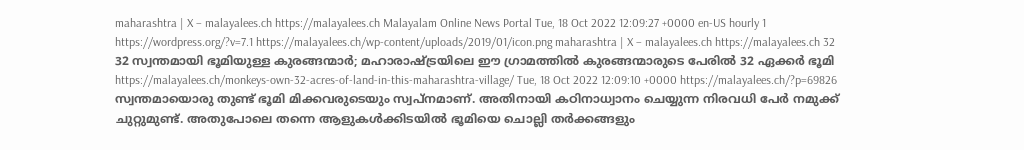maharashtra | X – malayalees.ch https://malayalees.ch Malayalam Online News Portal Tue, 18 Oct 2022 12:09:27 +0000 en-US hourly 1 https://wordpress.org/?v=7.1 https://malayalees.ch/wp-content/uploads/2019/01/icon.png maharashtra | X – malayalees.ch https://malayalees.ch 32 32 സ്വന്തമായി ഭൂമിയുള്ള കുരങ്ങന്മാർ; മഹാരാഷ്ട്രയിലെ ഈ ഗ്രാമത്തിൽ കുരങ്ങന്മാരുടെ പേരിൽ 32 ഏക്കർ ഭൂമി https://malayalees.ch/monkeys-own-32-acres-of-land-in-this-maharashtra-village/ Tue, 18 Oct 2022 12:09:10 +0000 https://malayalees.ch/?p=69826 സ്വന്തമായൊരു തുണ്ട് ഭൂമി മിക്കവരുടെയും സ്വപ്നമാണ്. അതിനായി കഠിനാധ്വാനം ചെയ്യുന്ന നിരവധി പേർ നമുക്ക് ചുറ്റുമുണ്ട്. അതുപോലെ തന്നെ ആളുകൾക്കിടയിൽ ഭൂമിയെ ചൊല്ലി തർക്കങ്ങളും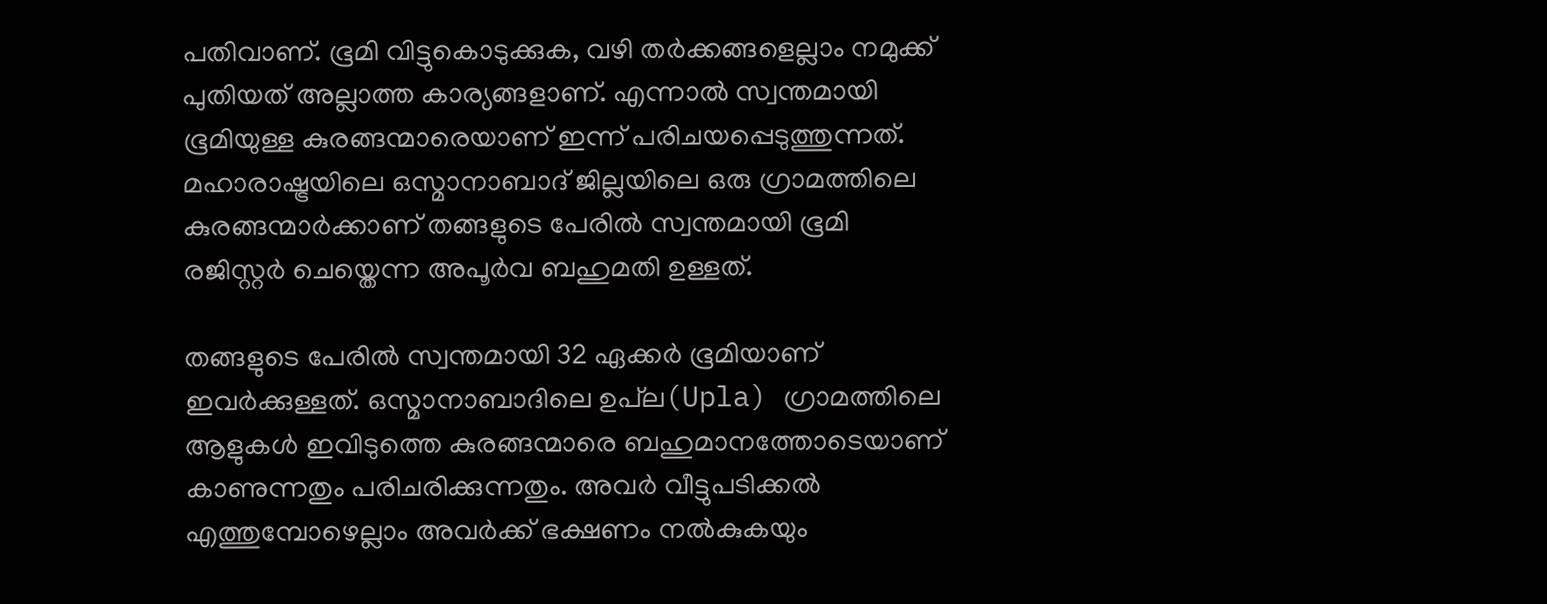പതിവാണ്. ഭൂമി വിട്ടുകൊടുക്കുക, വഴി തർക്കങ്ങളെല്ലാം നമുക്ക് പുതിയത് അല്ലാത്ത കാര്യങ്ങളാണ്. എന്നാൽ സ്വന്തമായി ഭൂമിയുള്ള കുരങ്ങന്മാരെയാണ് ഇന്ന് പരിചയപ്പെടുത്തുന്നത്. മഹാരാഷ്ട്രയിലെ ഒസ്മാനാബാദ് ജില്ലയിലെ ഒരു ഗ്രാമത്തിലെ കുരങ്ങന്മാർക്കാണ് തങ്ങളുടെ പേരിൽ സ്വന്തമായി ഭൂമി രജിസ്റ്റർ ചെയ്തെന്ന അപൂർവ ബഹുമതി ഉള്ളത്.

തങ്ങളുടെ പേരിൽ സ്വന്തമായി 32 ഏക്കർ ഭൂമിയാണ് ഇവർക്കുള്ളത്. ഒസ്മാനാബാദിലെ ഉപ്‌ല(Upla) ഗ്രാമത്തിലെ ആളുകൾ ഇവിടുത്തെ കുരങ്ങന്മാരെ ബഹുമാനത്തോടെയാണ് കാണുന്നതും പരിചരിക്കുന്നതും. അവർ വീട്ടുപടിക്കൽ എത്തുമ്പോഴെല്ലാം അവർക്ക് ഭക്ഷണം നൽകുകയും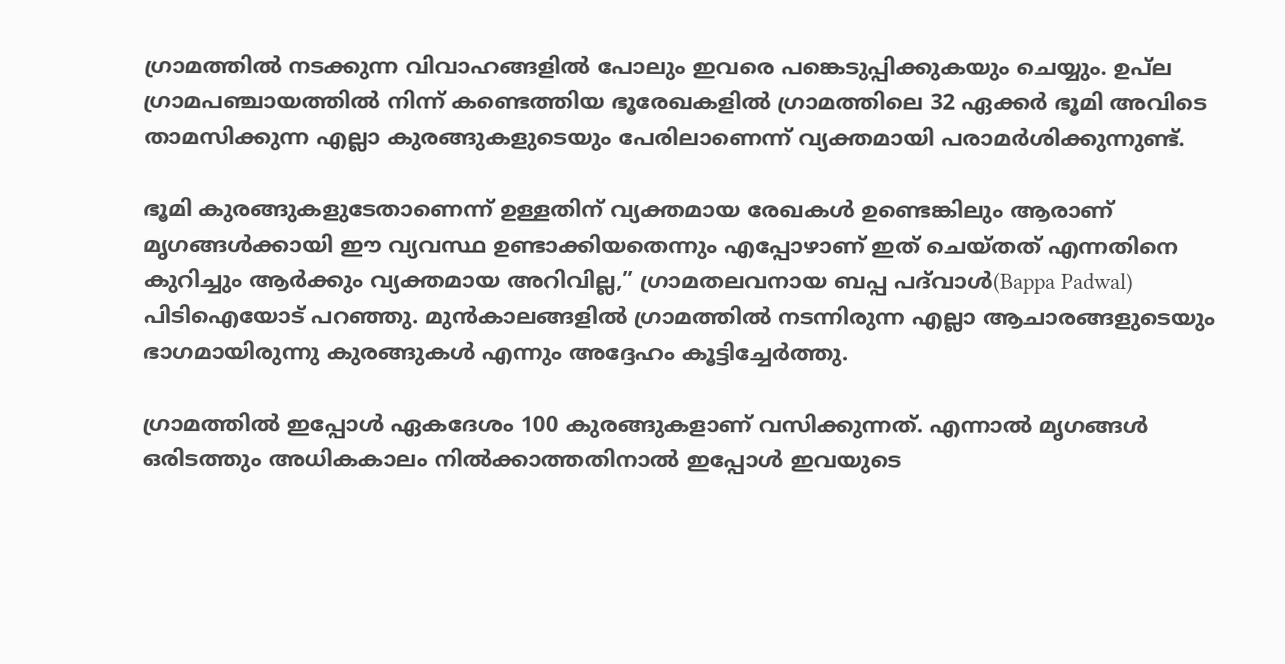ഗ്രാമത്തിൽ നടക്കുന്ന വിവാഹങ്ങളിൽ പോലും ഇവരെ പങ്കെടുപ്പിക്കുകയും ചെയ്യും. ഉപ്‌ല ഗ്രാമപഞ്ചായത്തിൽ നിന്ന് കണ്ടെത്തിയ ഭൂരേഖകളിൽ ഗ്രാമത്തിലെ 32 ഏക്കർ ഭൂമി അവിടെ താമസിക്കുന്ന എല്ലാ കുരങ്ങുകളുടെയും പേരിലാണെന്ന് വ്യക്തമായി പരാമർശിക്കുന്നുണ്ട്.

ഭൂമി കുരങ്ങുകളുടേതാണെന്ന് ഉള്ളതിന് വ്യക്തമായ രേഖകൾ ഉണ്ടെങ്കിലും ആരാണ് മൃഗങ്ങൾക്കായി ഈ വ്യവസ്ഥ ഉണ്ടാക്കിയതെന്നും എപ്പോഴാണ് ഇത് ചെയ്തത് എന്നതിനെ കുറിച്ചും ആർക്കും വ്യക്തമായ അറിവില്ല,” ഗ്രാമതലവനായ ബപ്പ പദ്‌വാൾ(Bappa Padwal) പിടിഐയോട് പറഞ്ഞു. മുൻകാലങ്ങളിൽ ഗ്രാമത്തിൽ നടന്നിരുന്ന എല്ലാ ആചാരങ്ങളുടെയും ഭാഗമായിരുന്നു കുരങ്ങുകൾ എന്നും അദ്ദേഹം കൂട്ടിച്ചേർത്തു.

ഗ്രാമത്തിൽ ഇപ്പോൾ ഏകദേശം 100 കുരങ്ങുകളാണ് വസിക്കുന്നത്. എന്നാൽ മൃഗങ്ങൾ ഒരിടത്തും അധികകാലം നിൽക്കാത്തതിനാൽ ഇപ്പോൾ ഇവയുടെ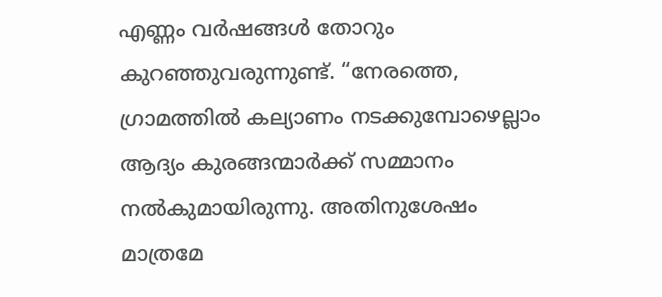എണ്ണം വർഷങ്ങൾ തോറും കുറഞ്ഞുവരുന്നുണ്ട്. “നേരത്തെ, ഗ്രാമത്തിൽ കല്യാണം നടക്കുമ്പോഴെല്ലാം ആദ്യം കുരങ്ങന്മാർക്ക് സമ്മാനം നൽകുമായിരുന്നു. അതിനുശേഷം മാത്രമേ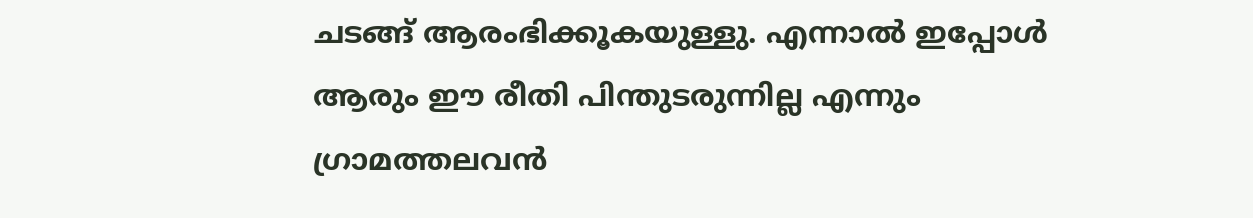ചടങ്ങ് ആരംഭിക്കൂകയുള്ളു. എന്നാൽ ഇപ്പോൾ ആരും ഈ രീതി പിന്തുടരുന്നില്ല എന്നും ഗ്രാമത്തലവൻ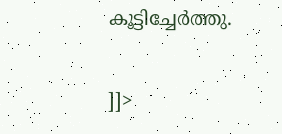കൂട്ടിച്ചേർത്തു.

]]>